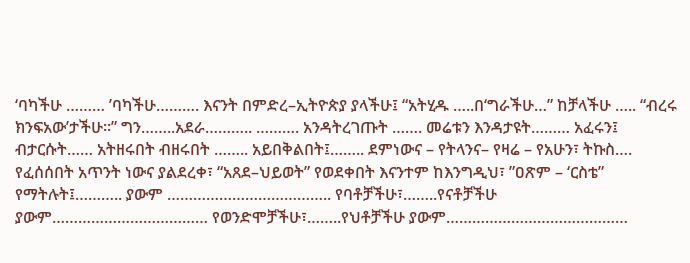‘ባካችሁ ……… ’ባካችሁ………. እናንት በምድረ–ኢትዮጵያ ያላችሁ፤ “አትሂዱ …..በ‘ግራችሁ…” ከቻላችሁ ….. “ብረሩ ክንፍአው’ታችሁ።” ግን……..አደራ……….. ………. አንዳትረገጡት ……. መሬቱን እንዳታዩት……… አፈሩን፤ ብታርሱት…… አትዘሩበት ብዘሩበት …….. አይበቅልበት፤…….. ደምነውና – የትላንና– የዛሬ – የአሁን፣ ትኩስ…. የፈሰሰበት አጥንት ነውና ያልደረቀ፣ “አጸደ–ህይወት” የወደቀበት እናንተም ከእንግዲህ፣ ”ዐጽም – ‘ርስቴ” የማትሉት፤……….. ያውም ……………………………….. የባቶቻችሁ፣……..የናቶቻችሁ ያውም……………………………… የወንድሞቻችሁ፣……..የህቶቻችሁ ያውም……………………………………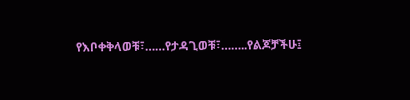የእቦቀቅላወቹ፣……የታዳጊወቹ፣……..የልጆቻችሁ፤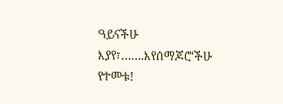ዓይናችሁ እያየ፣…….እየሰማጆሮ‘ችሁ የተመቱ!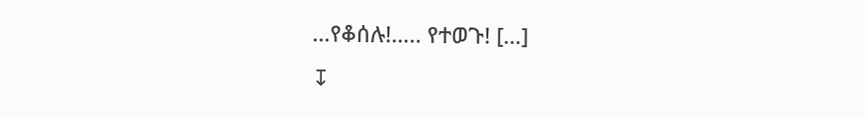…የቆሰሉ!….. የተወጉ! […]
↧